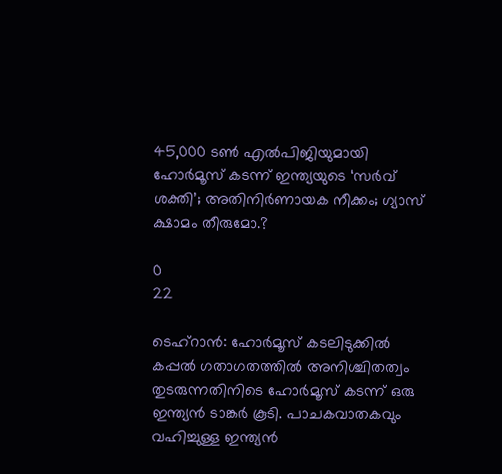45,000 ടണ്‍ എല്‍പിജിയുമായി ഹോര്‍മൂസ് കടന്ന് ഇന്ത്യയുടെ ‘സര്‍വ് ശക്തി’; അതിനിര്‍ണായക നീക്കം; ഗ്യാസ് ക്ഷാമം തീരുമോ.?

0
22

ടെഹ്‌റാന്‍: ഹോര്‍മൂസ് കടലിടുക്കില്‍ കപ്പല്‍ ഗതാഗതത്തില്‍ അനിശ്ചിതത്വം തുടരുന്നതിനിടെ ഹോര്‍മൂസ് കടന്ന് ഒരു ഇന്ത്യന്‍ ടാങ്കര്‍ കൂടി. പാചകവാതകവും വഹിച്ചുള്ള ഇന്ത്യന്‍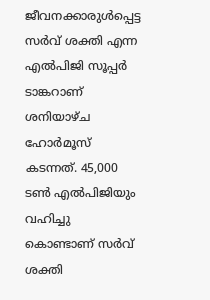ജീവനക്കാരുള്‍പ്പെട്ട സര്‍വ് ശക്തി എന്ന എല്‍പിജി സൂപ്പര്‍ ടാങ്കറാണ് ശനിയാഴ്ച ഹോര്‍മൂസ് കടന്നത്. 45,000 ടണ്‍ എല്‍പിജിയും വഹിച്ചു കൊണ്ടാണ് സര്‍വ് ശക്തി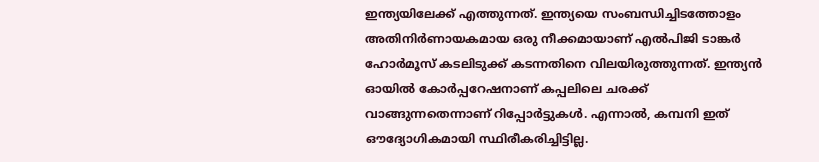ഇന്ത്യയിലേക്ക് എത്തുന്നത്. ഇന്ത്യയെ സംബന്ധിച്ചിടത്തോളം അതിനിര്‍ണായകമായ ഒരു നീക്കമായാണ് എല്‍പിജി ടാങ്കര്‍ ഹോര്‍മൂസ് കടലിടുക്ക് കടന്നതിനെ വിലയിരുത്തുന്നത്. ഇന്ത്യന്‍ ഓയില്‍ കോര്‍പ്പറേഷനാണ് കപ്പലിലെ ചരക്ക് വാങ്ങുന്നതെന്നാണ് റിപ്പോര്‍ട്ടുകള്‍. എന്നാല്‍, കമ്പനി ഇത് ഔദ്യോഗികമായി സ്ഥിരീകരിച്ചിട്ടില്ല.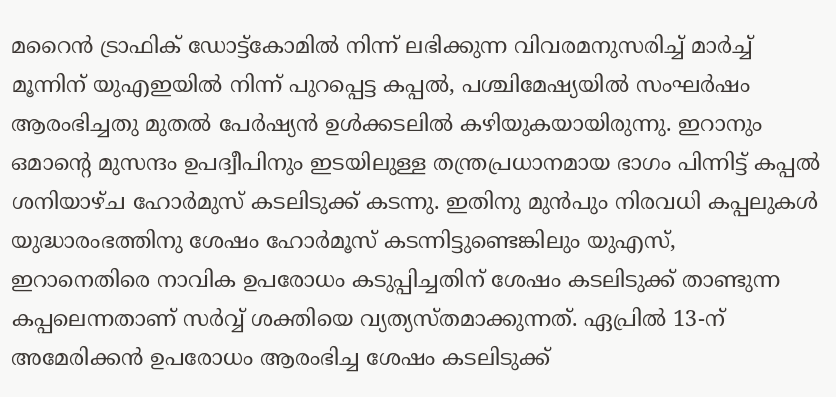മറൈന്‍ ട്രാഫിക് ഡോട്ട്‌കോമില്‍ നിന്ന് ലഭിക്കുന്ന വിവരമനുസരിച്ച് മാര്‍ച്ച് മൂന്നിന് യുഎഇയില്‍ നിന്ന് പുറപ്പെട്ട കപ്പല്‍, പശ്ചിമേഷ്യയില്‍ സംഘര്‍ഷം ആരംഭിച്ചതു മുതല്‍ പേര്‍ഷ്യന്‍ ഉള്‍ക്കടലില്‍ കഴിയുകയായിരുന്നു. ഇറാനും ഒമാന്റെ മുസന്ദം ഉപദ്വീപിനും ഇടയിലുള്ള തന്ത്രപ്രധാനമായ ഭാഗം പിന്നിട്ട് കപ്പല്‍ ശനിയാഴ്ച ഹോര്‍മുസ് കടലിടുക്ക് കടന്നു. ഇതിനു മുന്‍പും നിരവധി കപ്പലുകള്‍ യുദ്ധാരംഭത്തിനു ശേഷം ഹോര്‍മൂസ് കടന്നിട്ടുണ്ടെങ്കിലും യുഎസ്, ഇറാനെതിരെ നാവിക ഉപരോധം കടുപ്പിച്ചതിന് ശേഷം കടലിടുക്ക് താണ്ടുന്ന കപ്പലെന്നതാണ് സര്‍വ്വ് ശക്തിയെ വ്യത്യസ്തമാക്കുന്നത്. ഏപ്രില്‍ 13-ന് അമേരിക്കന്‍ ഉപരോധം ആരംഭിച്ച ശേഷം കടലിടുക്ക്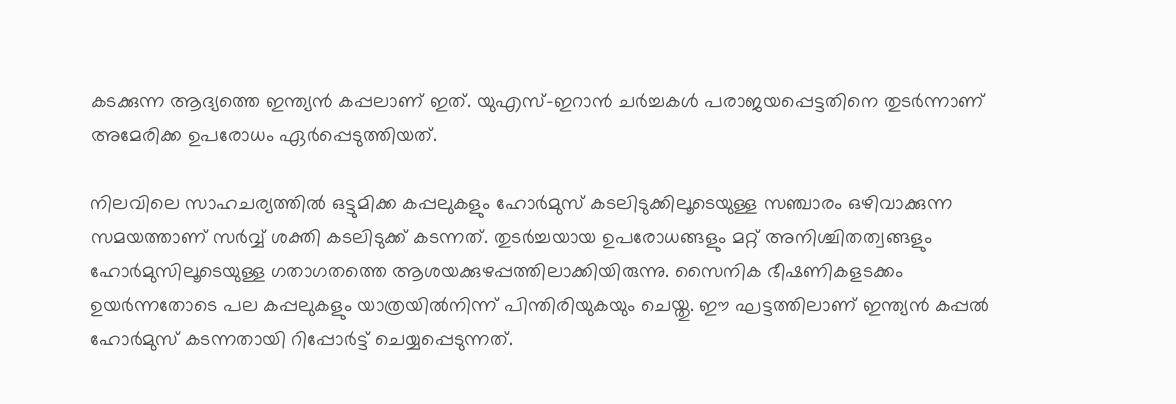കടക്കുന്ന ആദ്യത്തെ ഇന്ത്യന്‍ കപ്പലാണ് ഇത്. യുഎസ്-ഇറാന്‍ ചര്‍ച്ചകള്‍ പരാജയപ്പെട്ടതിനെ തുടര്‍ന്നാണ് അമേരിക്ക ഉപരോധം ഏര്‍പ്പെടുത്തിയത്.

നിലവിലെ സാഹചര്യത്തില്‍ ഒട്ടുമിക്ക കപ്പലുകളും ഹോര്‍മുസ് കടലിടുക്കിലൂടെയുള്ള സഞ്ചാരം ഒഴിവാക്കുന്ന സമയത്താണ് സര്‍വ്വ് ശക്തി കടലിടുക്ക് കടന്നത്. തുടര്‍ച്ചയായ ഉപരോധങ്ങളും മറ്റ് അനിശ്ചിതത്വങ്ങളും ഹോര്‍മുസിലൂടെയുള്ള ഗതാഗതത്തെ ആശയക്കുഴപ്പത്തിലാക്കിയിരുന്നു. സൈനിക ഭീഷണികളടക്കം ഉയര്‍ന്നതോടെ പല കപ്പലുകളും യാത്രയില്‍നിന്ന് പിന്തിരിയുകയും ചെയ്തു. ഈ ഘട്ടത്തിലാണ് ഇന്ത്യന്‍ കപ്പല്‍ ഹോര്‍മുസ് കടന്നതായി റിപ്പോര്‍ട്ട് ചെയ്യപ്പെടുന്നത്.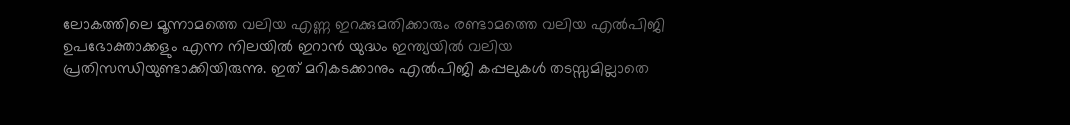ലോകത്തിലെ മൂന്നാമത്തെ വലിയ എണ്ണ ഇറക്കുമതിക്കാരും രണ്ടാമത്തെ വലിയ എല്‍പിജി ഉപഭോക്താക്കളും എന്ന നിലയില്‍ ഇറാന്‍ യുദ്ധം ഇന്ത്യയില്‍ വലിയ പ്രതിസന്ധിയുണ്ടാക്കിയിരുന്നു. ഇത് മറികടക്കാനും എല്‍പിജി കപ്പലുകള്‍ തടസ്സമില്ലാതെ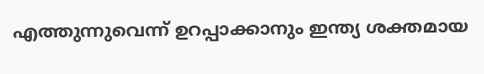എത്തുന്നുവെന്ന് ഉറപ്പാക്കാനും ഇന്ത്യ ശക്തമായ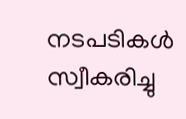നടപടികള്‍ സ്വീകരിച്ചു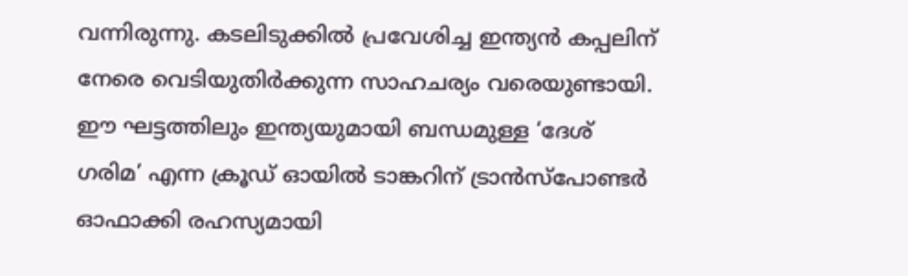വന്നിരുന്നു. കടലിടുക്കില്‍ പ്രവേശിച്ച ഇന്ത്യന്‍ കപ്പലിന് നേരെ വെടിയുതിര്‍ക്കുന്ന സാഹചര്യം വരെയുണ്ടായി. ഈ ഘട്ടത്തിലും ഇന്ത്യയുമായി ബന്ധമുള്ള ‘ദേശ് ഗരിമ’ എന്ന ക്രൂഡ് ഓയില്‍ ടാങ്കറിന് ട്രാന്‍സ്‌പോണ്ടര്‍ ഓഫാക്കി രഹസ്യമായി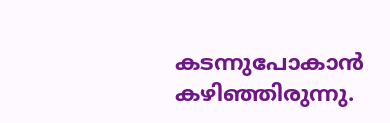കടന്നുപോകാന്‍ കഴിഞ്ഞിരുന്നു.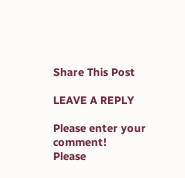Share This Post

LEAVE A REPLY

Please enter your comment!
Please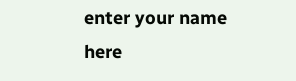enter your name here